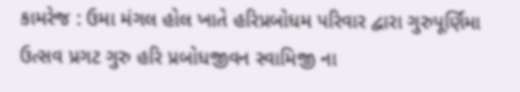કામરેજ : ઉમા મંગલ હોલ ખાતે હરિપ્રબોધમ પરિવાર દ્વારા ગુરુપૂર્ણિમા ઉત્સવ પ્રગટ ગુરુ હરિ પ્રબોધજીવન સ્વામિજી ના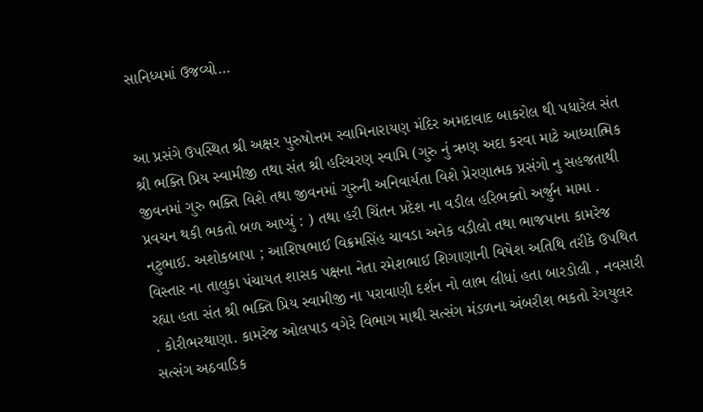સાનિધ્યમાં ઉજવ્યો…


આ પ્રસંગે ઉપસ્થિત શ્રી અક્ષર પુરુષોત્તમ સ્વામિનારાયણ મંદિર અમદાવાદ બાકરોલ થી પધારેલ સંત શ્રી ભક્તિ પ્રિય સ્વામીજી તથા સંત શ્રી હરિચરણ સ્વામિ (ગુરુ નું ઋણ અદા કરવા માટે આધ્યાત્મિક જીવનમાં ગુરુ ભક્તિ વિશે તથા જીવનમાં ગુરુની અનિવાર્યતા વિશે પ્રેરણાત્મક પ્રસંગો નુ સહજતાથી પ્રવચન થકી ભકતો બળ આપ્યું : ) તથા હરી ચિંતન પ્રદેશ ના વડીલ હરિભક્તો અર્જુન મામા . નટુભાઈ. અશોકબાપા ; આશિષભાઈ વિક્રમસિંહ ચાવડા અનેક વડીલો તથા ભાજપાના કામરેજ વિસ્તાર ના તાલુકા પંચાયત શાસક પક્ષના નેતા રમેશભાઈ શિગાણાની વિષેશ અતિથિ તરીકે ઉપથિત રહ્યા હતા સંત શ્રી ભક્તિ પ્રિય સ્વામીજી ના પરાવાણી દર્શન નો લાભ લીધાં હતા બારડોલી , નવસારી . કોરીભરથાણા. કામરેજ ઓલપાડ વગેરે વિભાગ માથી સત્સંગ મંડળના અંબરીશ ભકતો રેગયુલર સત્સંગ અઠવાડિક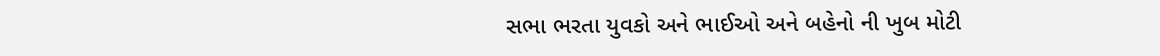સભા ભરતા યુવકો અને ભાઈઓ અને બહેનો ની ખુબ મોટી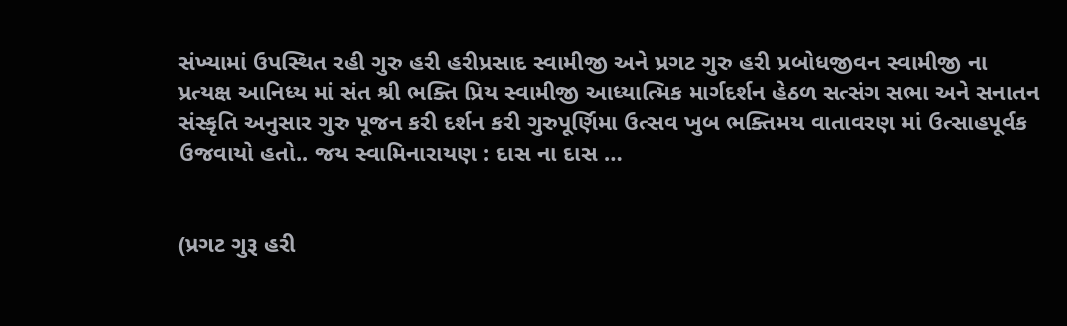સંખ્યામાં ઉપસ્થિત રહી ગુરુ હરી હરીપ્રસાદ સ્વામીજી અને પ્રગટ ગુરુ હરી પ્રબોધજીવન સ્વામીજી ના પ્રત્યક્ષ આનિધ્ય માં સંત શ્રી ભક્તિ પ્રિય સ્વામીજી આધ્યાત્મિક માર્ગદર્શન હેઠળ સત્સંગ સભા અને સનાતન સંસ્કૃતિ અનુસાર ગુરુ પૂજન કરી દર્શન કરી ગુરુપૂર્ણિમા ઉત્સવ ખુબ ભક્તિમય વાતાવરણ માં ઉત્સાહપૂર્વક ઉજવાયો હતો.. જય સ્વામિનારાયણ : દાસ ના દાસ …


(પ્રગટ ગુરૂ હરી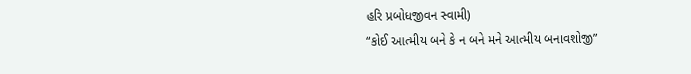હરિ પ્રબોધજીવન સ્વામી)
“કોઈ આત્મીય બને કે ન બને મને આત્મીય બનાવશોજી”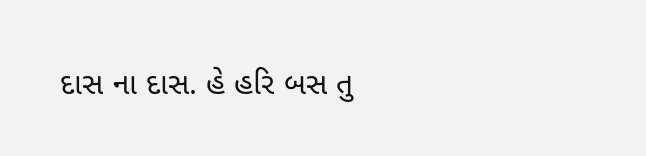દાસ ના દાસ. હે હરિ બસ તુ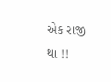એક રાજી થા !!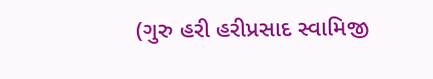(ગુરુ હરી હરીપ્રસાદ સ્વામિજી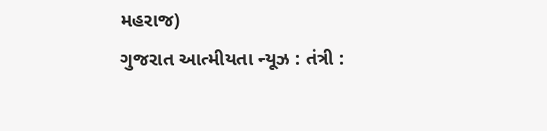મહરાજ)
ગુજરાત આત્મીયતા ન્યૂઝ : તંત્રી :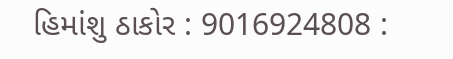હિમાંશુ ઠાકોર : 9016924808 :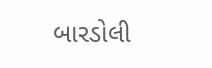બારડોલી